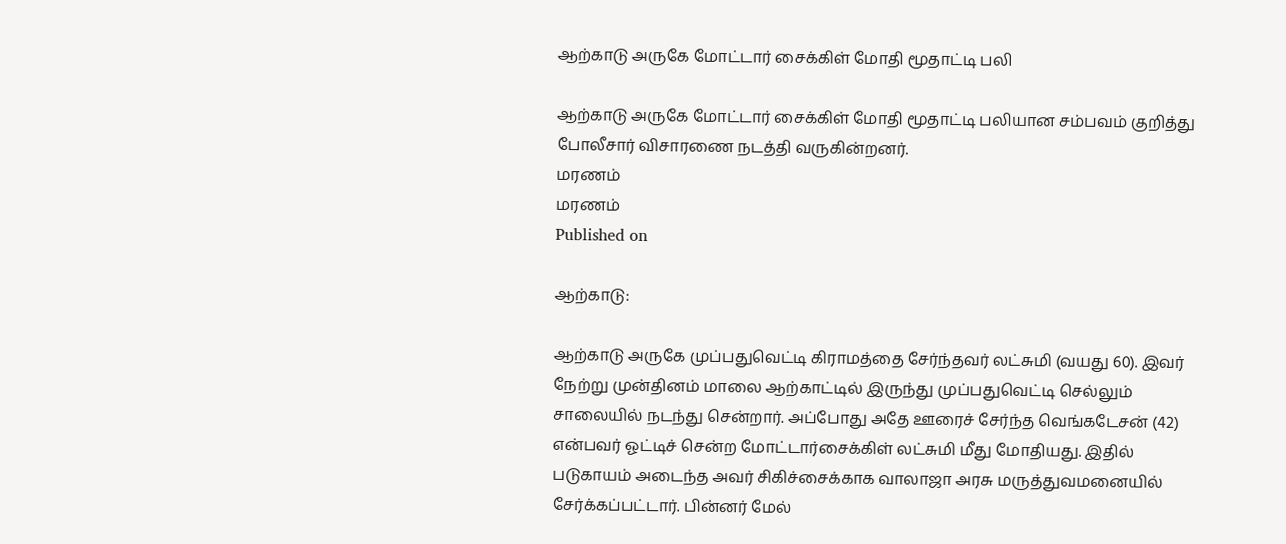ஆற்காடு அருகே மோட்டார் சைக்கிள் மோதி மூதாட்டி பலி

ஆற்காடு அருகே மோட்டார் சைக்கிள் மோதி மூதாட்டி பலியான சம்பவம் குறித்து போலீசார் விசாரணை நடத்தி வருகின்றனர்.
மரணம்
மரணம்
Published on

ஆற்காடு:

ஆற்காடு அருகே முப்பதுவெட்டி கிராமத்தை சேர்ந்தவர் லட்சுமி (வயது 60). இவர் நேற்று முன்தினம் மாலை ஆற்காட்டில் இருந்து முப்பதுவெட்டி செல்லும் சாலையில் நடந்து சென்றார். அப்போது அதே ஊரைச் சேர்ந்த வெங்கடேசன் (42) என்பவர் ஓட்டிச் சென்ற மோட்டார்சைக்கிள் லட்சுமி மீது மோதியது. இதில் படுகாயம் அடைந்த அவர் சிகிச்சைக்காக வாலாஜா அரசு மருத்துவமனையில் சேர்க்கப்பட்டார். பின்னர் மேல்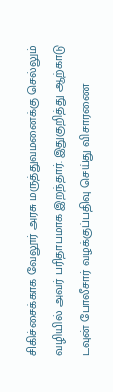சிகிச்சைக்காக வேலூர் அரசு மருத்துவமனைக்கு செல்லும் வழியில் அவர் பரிதாபமாக இறந்தார். இதுகுறித்து ஆற்காடு டவுன் போலீசார் வழக்குப்பதிவு செய்து விசாரணை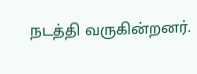நடத்தி வருகின்றனர்.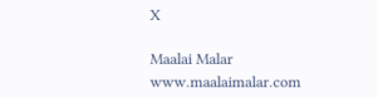X

Maalai Malar
www.maalaimalar.com